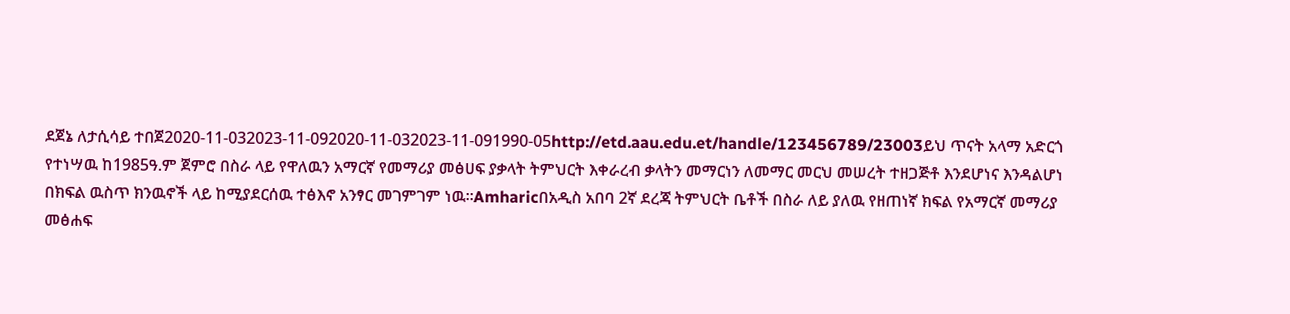ደጀኔ ለታሲሳይ ተበጀ2020-11-032023-11-092020-11-032023-11-091990-05http://etd.aau.edu.et/handle/123456789/23003ይህ ጥናት አላማ አድርጎ የተነሣዉ ከ1985ዓ.ም ጀምሮ በስራ ላይ የዋለዉን አማርኛ የመማሪያ መፅሀፍ ያቃላት ትምህርት እቀራረብ ቃላትን መማርነን ለመማር መርህ መሠረት ተዘጋጅቶ እንደሆነና እንዳልሆነ በክፍል ዉስጥ ክንዉኖች ላይ ከሚያደርሰዉ ተፅእኖ አንፃር መገምገም ነዉ፡፡Amharicበአዲስ አበባ 2ኛ ደረጃ ትምህርት ቤቶች በስራ ለይ ያለዉ የዘጠነኛ ክፍል የአማርኛ መማሪያ መፅሐፍ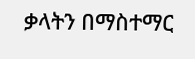ቃላትን በማስተማር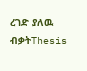ረገድ ያለዉ ብቃትThesis